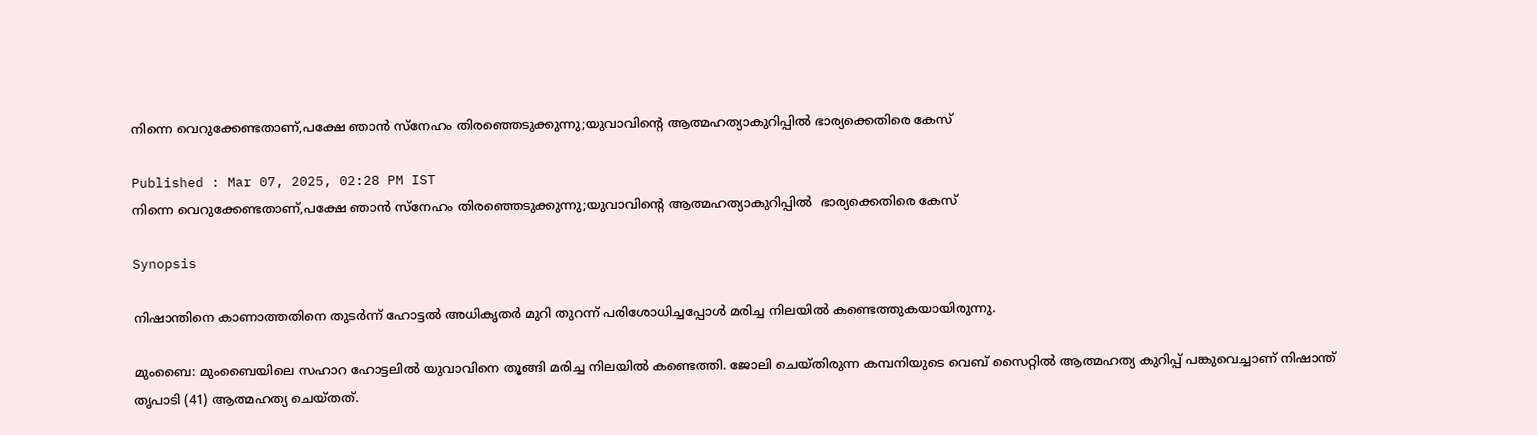നിന്നെ വെറുക്കേണ്ടതാണ്,പക്ഷേ ഞാൻ സ്നേഹം തിരഞ്ഞെടുക്കുന്നു;യുവാവിന്‍റെ ആത്മഹത്യാകുറിപ്പില്‍ ഭാര്യക്കെതിരെ കേസ്

Published : Mar 07, 2025, 02:28 PM IST
നിന്നെ വെറുക്കേണ്ടതാണ്,പക്ഷേ ഞാൻ സ്നേഹം തിരഞ്ഞെടുക്കുന്നു;യുവാവിന്‍റെ ആത്മഹത്യാകുറിപ്പില്‍  ഭാര്യക്കെതിരെ കേസ്

Synopsis

നിഷാന്തിനെ കാണാത്തതിനെ തുടര്‍ന്ന് ഹോട്ടല്‍ അധികൃതര്‍ മുറി തുറന്ന് പരിശോധിച്ചപ്പോള്‍ മരിച്ച നിലയില്‍ കണ്ടെത്തുകയായിരുന്നു.

മുംബൈ: മുംബൈയിലെ സഹാറ ഹോട്ടലില്‍ യുവാവിനെ തൂങ്ങി മരിച്ച നിലയില്‍ കണ്ടെത്തി. ജോലി ചെയ്തിരുന്ന കമ്പനിയുടെ വെബ് സൈറ്റില്‍ ആത്മഹത്യ കുറിപ്പ് പങ്കുവെച്ചാണ് നിഷാന്ത് തൃപാടി (41) ആത്മഹത്യ ചെയ്തത്.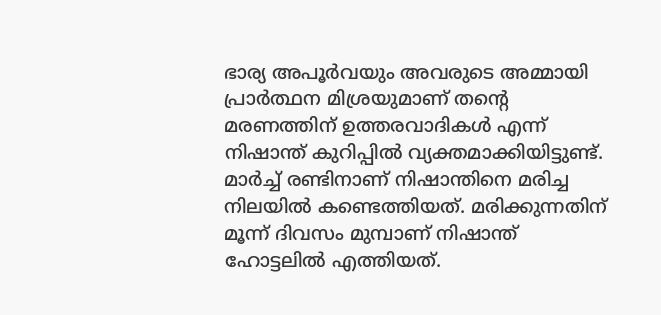ഭാര്യ അപൂര്‍വയും അവരുടെ അമ്മായി പ്രാര്‍ത്ഥന മിശ്രയുമാണ് തന്‍റെ മരണത്തിന് ഉത്തരവാദികള്‍ എന്ന് നിഷാന്ത് കുറിപ്പില്‍ വ്യക്തമാക്കിയിട്ടുണ്ട്. മാര്‍ച്ച് രണ്ടിനാണ് നിഷാന്തിനെ മരിച്ച നിലയില്‍ കണ്ടെത്തിയത്. മരിക്കുന്നതിന് മൂന്ന് ദിവസം മുമ്പാണ് നിഷാന്ത് ഹോട്ടലില്‍ എത്തിയത്.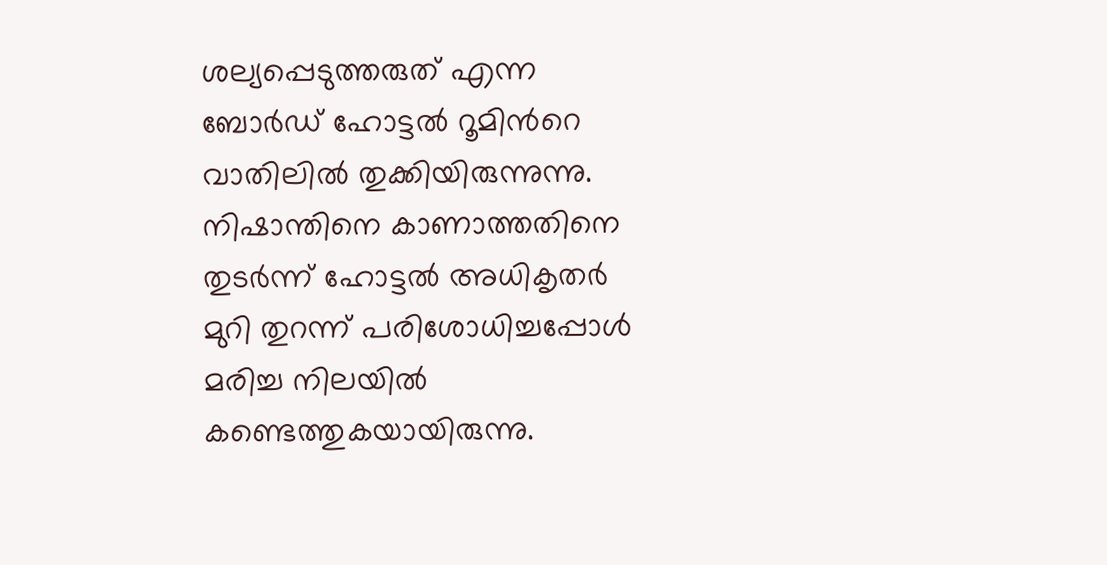ശല്യപ്പെടുത്തരുത് എന്ന ബോര്‍ഡ് ഹോട്ടല്‍ റൂമിന്‍റെ വാതിലില്‍ തുക്കിയിരുന്നുന്നു. നിഷാന്തിനെ കാണാത്തതിനെ തുടര്‍ന്ന് ഹോട്ടല്‍ അധികൃതര്‍ മുറി തുറന്ന് പരിശോധിച്ചപ്പോള്‍ മരിച്ച നിലയില്‍ കണ്ടെത്തുകയായിരുന്നു.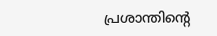പ്രശാന്തിന്‍റെ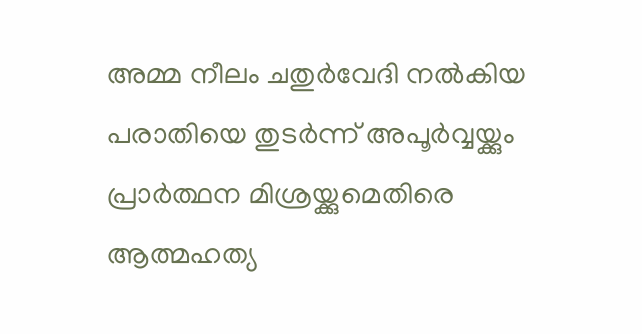അമ്മ നീലം ചതുര്‍വേദി നല്‍കിയ പരാതിയെ തുടര്‍ന്ന് അപൂര്‍വ്വയ്ക്കും പ്രാര്‍ത്ഥന മിശ്രയ്ക്കുമെതിരെ ആത്മഹത്യ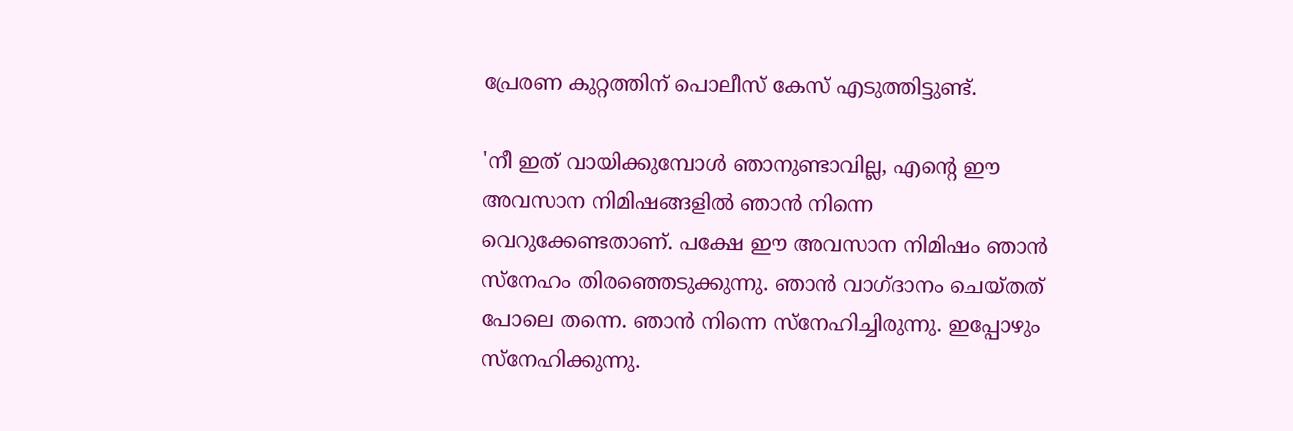പ്രേരണ കുറ്റത്തിന് പൊലീസ് കേസ് എടുത്തിട്ടുണ്ട്.

'നീ ഇത് വായിക്കുമ്പോള്‍ ഞാനുണ്ടാവില്ല, എന്‍റെ ഈ അവസാന നിമിഷങ്ങളില്‍ ഞാന്‍ നിന്നെ വെറുക്കേണ്ടതാണ്. പക്ഷേ ഈ അവസാന നിമിഷം ഞാന്‍ സ്നേഹം തിരഞ്ഞെടുക്കുന്നു. ഞാന്‍ വാഗ്ദാനം ചെയ്തത് പോലെ തന്നെ. ഞാന്‍ നിന്നെ സ്നേഹിച്ചിരുന്നു. ഇപ്പോഴും സ്നേഹിക്കുന്നു.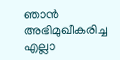ഞാന്‍ അഭിമുഖീകരിച്ച എല്ലാ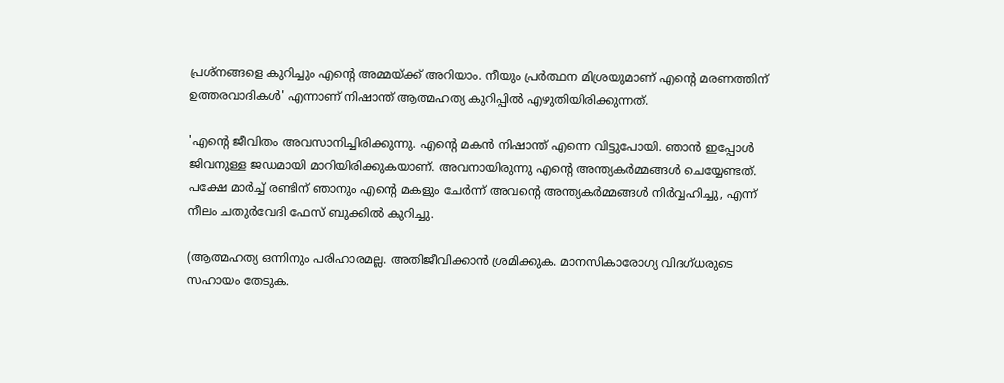പ്രശ്നങ്ങളെ കുറിച്ചും എന്‍റെ അമ്മയ്ക്ക് അറിയാം. നീയും പ്രര്‍ത്ഥന മിശ്രയുമാണ് എന്‍റെ മരണത്തിന് ഉത്തരവാദികള്‍' എന്നാണ് നിഷാന്ത് ആത്മഹത്യ കുറിപ്പില്‍ എഴുതിയിരിക്കുന്നത്.

'എന്‍റെ ജീവിതം അവസാനിച്ചിരിക്കുന്നു. എന്‍റെ മകന്‍ നിഷാന്ത് എന്നെ വിട്ടുപോയി. ഞാന്‍ ഇപ്പോള്‍ ജിവനുള്ള ജഡമായി മാറിയിരിക്കുകയാണ്. അവനായിരുന്നു എന്‍റെ അന്ത്യകര്‍മ്മങ്ങള്‍ ചെയ്യേണ്ടത്. പക്ഷേ മാര്‍ച്ച് രണ്ടിന് ഞാനും എന്‍റെ മകളും ചേര്‍ന്ന് അവന്‍റെ അന്ത്യകര്‍മ്മങ്ങള്‍ നിര്‍വ്വഹിച്ചു, എന്ന് നീലം ചതുര്‍വേദി ഫേസ് ബുക്കില്‍ കുറിച്ചു.

(ആത്മഹത്യ ഒന്നിനും പരിഹാരമല്ല. അതിജീവിക്കാൻ ശ്രമിക്കുക. മാനസികാരോഗ്യ വിദഗ്ധരുടെ സഹായം തേടുക.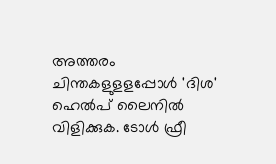അത്തരം ചിന്തകളുളളപ്പോള്‍ 'ദിശ' ഹെല്‍പ് ലൈനില്‍ വിളിക്കുക. ടോള്‍ ഫ്രീ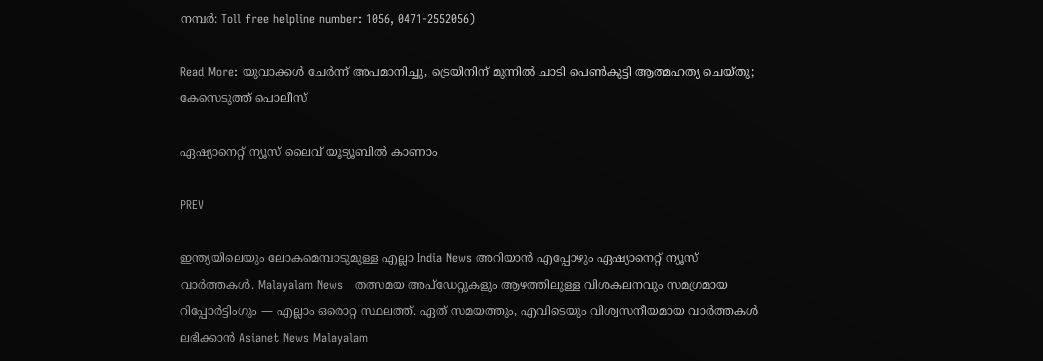നമ്പര്‍: Toll free helpline number: 1056, 0471-2552056)

Read More: യുവാക്കള്‍ ചേര്‍ന്ന് അപമാനിച്ചു, ട്രെയിനിന് മുന്നില്‍ ചാടി പെണ്‍കുട്ടി ആത്മഹത്യ ചെയ്തു; കേസെടുത്ത് പൊലീസ്

ഏഷ്യാനെറ്റ് ന്യൂസ് ലൈവ് യൂട്യൂബിൽ കാണാം

PREV

ഇന്ത്യയിലെയും ലോകമെമ്പാടുമുള്ള എല്ലാ India News അറിയാൻ എപ്പോഴും ഏഷ്യാനെറ്റ് ന്യൂസ് വാർത്തകൾ. Malayalam News   തത്സമയ അപ്‌ഡേറ്റുകളും ആഴത്തിലുള്ള വിശകലനവും സമഗ്രമായ റിപ്പോർട്ടിംഗും — എല്ലാം ഒരൊറ്റ സ്ഥലത്ത്. ഏത് സമയത്തും, എവിടെയും വിശ്വസനീയമായ വാർത്തകൾ ലഭിക്കാൻ Asianet News Malayalam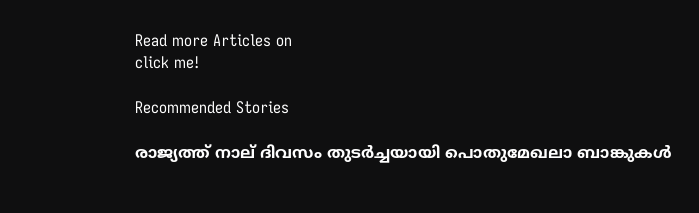Read more Articles on
click me!

Recommended Stories

രാജ്യത്ത് നാല് ദിവസം തുടർച്ചയായി പൊതുമേഖലാ ബാങ്കുകൾ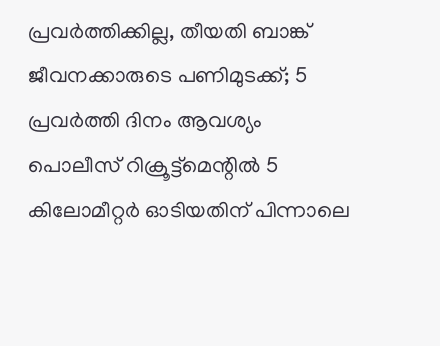പ്രവർത്തിക്കില്ല, തീയതി ബാങ്ക് ജീവനക്കാരുടെ പണിമുടക്ക്; 5 പ്രവർത്തി ദിനം ആവശ്യം
പൊലീസ് റിക്രൂട്ട്‌മെന്റിൽ 5 കിലോമീറ്റര്‍ ഓടിയതിന് പിന്നാലെ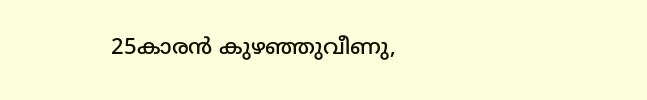25കാരൻ കുഴഞ്ഞുവീണു,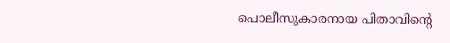പൊലീസുകാരനായ പിതാവിന്റെ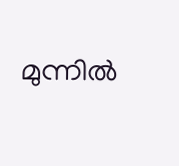മുന്നിൽ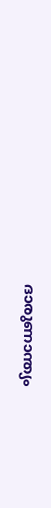ദാരുണാന്ത്യം